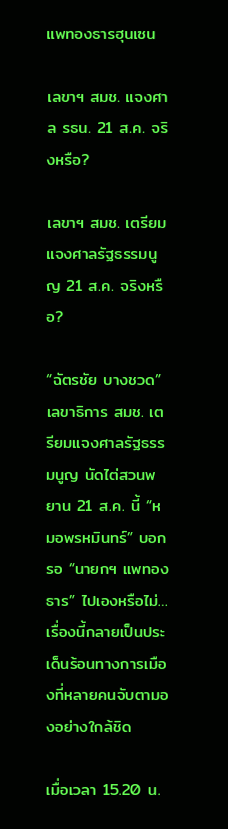แพทองธารฮุนเซน

เลขาฯ สมช. แจงศาล รธน. 21 ส.ค. จริงหรือ?

เลขาฯ สมช. เตรียมแจงศาลรัฐธรรมนูญ 21 ส.ค. จริงหรือ?

“ฉัตรชัย บางชวด” เลขาธิการ สมช. เตรียมแจงศาลรัฐธรรมนูญ นัดไต่สวนพยาน 21 ส.ค. นี้ “หมอพรหมินทร์” บอกรอ “นายกฯ แพทองธาร” ไปเองหรือไม่… เรื่องนี้กลายเป็นประเด็นร้อนทางการเมืองที่หลายคนจับตามองอย่างใกล้ชิด

เมื่อเวลา 15.20 น.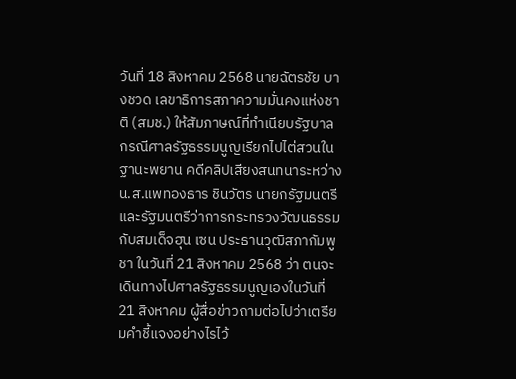วันที่ 18 สิงหาคม 2568 นายฉัตรชัย บางชวด เลขาธิการสภาความมั่นคงแห่งชาติ (สมช.) ให้สัมภาษณ์ที่ทำเนียบรัฐบาล กรณีศาลรัฐธรรมนูญเรียกไปไต่สวนในฐานะพยาน คดีคลิปเสียงสนทนาระหว่าง น.ส.แพทองธาร ชินวัตร นายกรัฐมนตรีและรัฐมนตรีว่าการกระทรวงวัฒนธรรม กับสมเด็จฮุน เซน ประธานวุฒิสภากัมพูชา ในวันที่ 21 สิงหาคม 2568 ว่า ตนจะเดินทางไปศาลรัฐธรรมนูญเองในวันที่ 21 สิงหาคม ผู้สื่อข่าวถามต่อไปว่าเตรียมคำชี้แจงอย่างไรไว้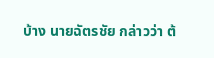บ้าง นายฉัตรชัย กล่าวว่า ต้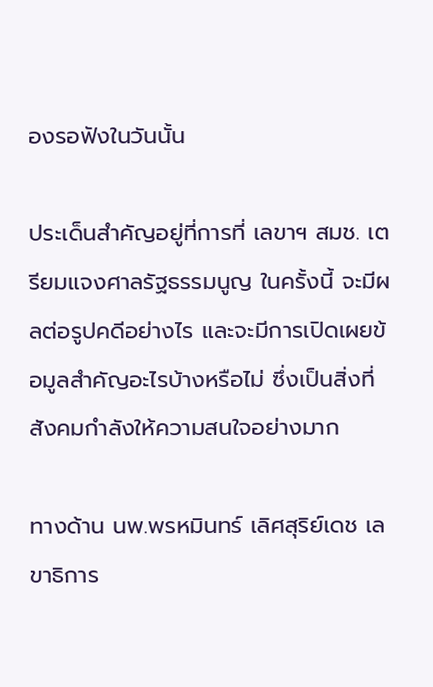องรอฟังในวันนั้น

ประเด็นสำคัญอยู่ที่การที่ เลขาฯ สมช. เตรียมแจงศาลรัฐธรรมนูญ ในครั้งนี้ จะมีผลต่อรูปคดีอย่างไร และจะมีการเปิดเผยข้อมูลสำคัญอะไรบ้างหรือไม่ ซึ่งเป็นสิ่งที่สังคมกำลังให้ความสนใจอย่างมาก

ทางด้าน นพ.พรหมินทร์ เลิศสุริย์เดช เลขาธิการ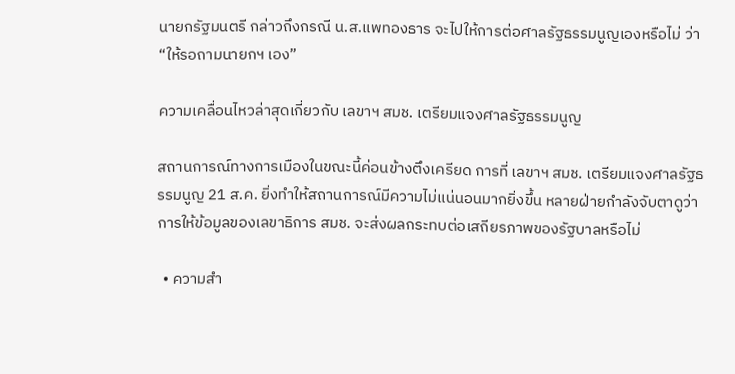นายกรัฐมนตรี กล่าวถึงกรณี น.ส.แพทองธาร จะไปให้การต่อศาลรัฐธรรมนูญเองหรือไม่ ว่า “ให้รอถามนายกฯ เอง”

ความเคลื่อนไหวล่าสุดเกี่ยวกับ เลขาฯ สมช. เตรียมแจงศาลรัฐธรรมนูญ

สถานการณ์ทางการเมืองในขณะนี้ค่อนข้างตึงเครียด การที่ เลขาฯ สมช. เตรียมแจงศาลรัฐธรรมนูญ 21 ส.ค. ยิ่งทำให้สถานการณ์มีความไม่แน่นอนมากยิ่งขึ้น หลายฝ่ายกำลังจับตาดูว่าการให้ข้อมูลของเลขาธิการ สมช. จะส่งผลกระทบต่อเสถียรภาพของรัฐบาลหรือไม่

  • ความสำ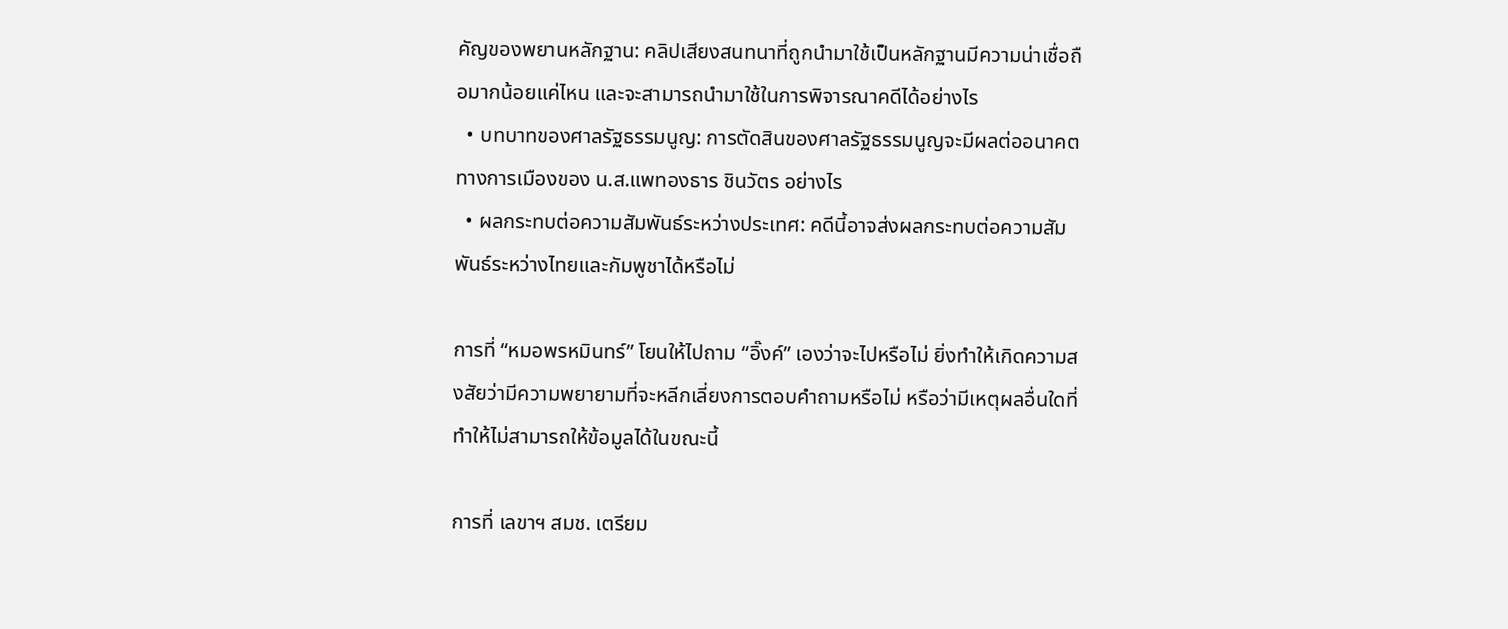คัญของพยานหลักฐาน: คลิปเสียงสนทนาที่ถูกนำมาใช้เป็นหลักฐานมีความน่าเชื่อถือมากน้อยแค่ไหน และจะสามารถนำมาใช้ในการพิจารณาคดีได้อย่างไร
  • บทบาทของศาลรัฐธรรมนูญ: การตัดสินของศาลรัฐธรรมนูญจะมีผลต่ออนาคตทางการเมืองของ น.ส.แพทองธาร ชินวัตร อย่างไร
  • ผลกระทบต่อความสัมพันธ์ระหว่างประเทศ: คดีนี้อาจส่งผลกระทบต่อความสัมพันธ์ระหว่างไทยและกัมพูชาได้หรือไม่

การที่ “หมอพรหมินทร์” โยนให้ไปถาม “อิ๊งค์” เองว่าจะไปหรือไม่ ยิ่งทำให้เกิดความสงสัยว่ามีความพยายามที่จะหลีกเลี่ยงการตอบคำถามหรือไม่ หรือว่ามีเหตุผลอื่นใดที่ทำให้ไม่สามารถให้ข้อมูลได้ในขณะนี้

การที่ เลขาฯ สมช. เตรียม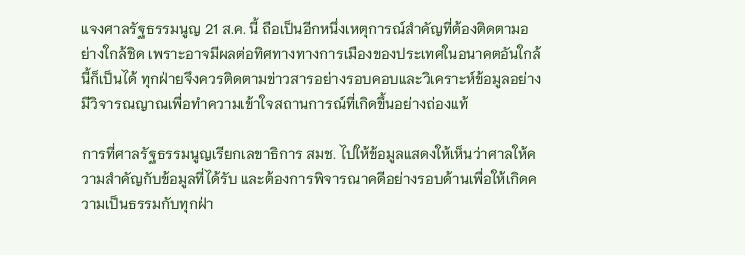แจงศาลรัฐธรรมนูญ 21 ส.ค. นี้ ถือเป็นอีกหนึ่งเหตุการณ์สำคัญที่ต้องติดตามอย่างใกล้ชิด เพราะอาจมีผลต่อทิศทางทางการเมืองของประเทศในอนาคตอันใกล้นี้ก็เป็นได้ ทุกฝ่ายจึงควรติดตามข่าวสารอย่างรอบคอบและวิเคราะห์ข้อมูลอย่างมีวิจารณญาณเพื่อทำความเข้าใจสถานการณ์ที่เกิดขึ้นอย่างถ่องแท้

การที่ศาลรัฐธรรมนูญเรียกเลขาธิการ สมช. ไปให้ข้อมูลแสดงให้เห็นว่าศาลให้ความสำคัญกับข้อมูลที่ได้รับ และต้องการพิจารณาคดีอย่างรอบด้านเพื่อให้เกิดความเป็นธรรมกับทุกฝ่า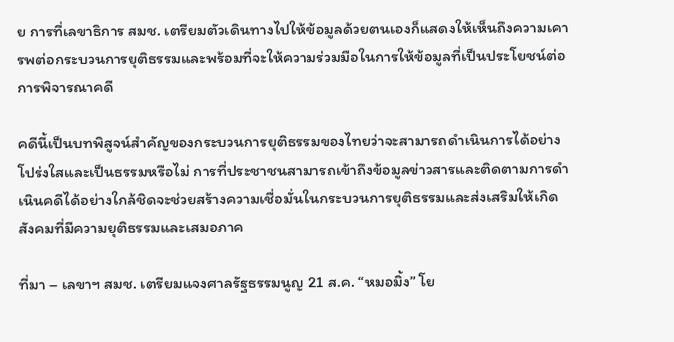ย การที่เลขาธิการ สมช. เตรียมตัวเดินทางไปให้ข้อมูลด้วยตนเองก็แสดงให้เห็นถึงความเคารพต่อกระบวนการยุติธรรมและพร้อมที่จะให้ความร่วมมือในการให้ข้อมูลที่เป็นประโยชน์ต่อการพิจารณาคดี

คดีนี้เป็นบทพิสูจน์สำคัญของกระบวนการยุติธรรมของไทยว่าจะสามารถดำเนินการได้อย่างโปร่งใสและเป็นธรรมหรือไม่ การที่ประชาชนสามารถเข้าถึงข้อมูลข่าวสารและติดตามการดำเนินคดีได้อย่างใกล้ชิดจะช่วยสร้างความเชื่อมั่นในกระบวนการยุติธรรมและส่งเสริมให้เกิดสังคมที่มีความยุติธรรมและเสมอภาค

ที่มา – เลขาฯ สมช. เตรียมแจงศาลรัฐธรรมนูญ 21 ส.ค. “หมอมิ้ง” โย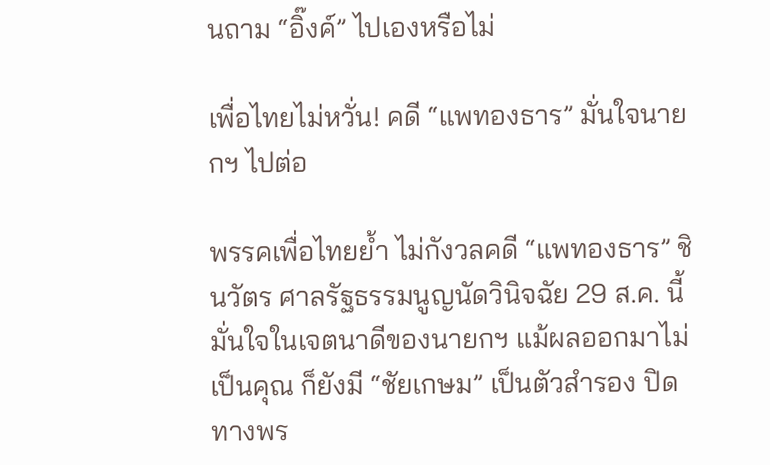นถาม “อิ๊งค์” ไปเองหรือไม่

เพื่อไทยไม่หวั่น! คดี “แพทองธาร” มั่นใจนายกฯ ไปต่อ

พรรคเพื่อไทยย้ำ ไม่กังวลคดี “แพทองธาร” ชินวัตร ศาลรัฐธรรมนูญนัดวินิจฉัย 29 ส.ค. นี้ มั่นใจในเจตนาดีของนายกฯ แม้ผลออกมาไม่เป็นคุณ ก็ยังมี “ชัยเกษม” เป็นตัวสำรอง ปิดทางพร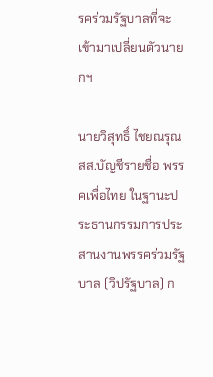รคร่วมรัฐบาลที่จะเข้ามาเปลี่ยนตัวนายกฯ

นายวิสุทธิ์ ไชยณรุณ สส.บัญชีรายชื่อ พรรคเพื่อไทย ในฐานะประธานกรรมการประสานงานพรรคร่วมรัฐบาล (วิปรัฐบาล) ก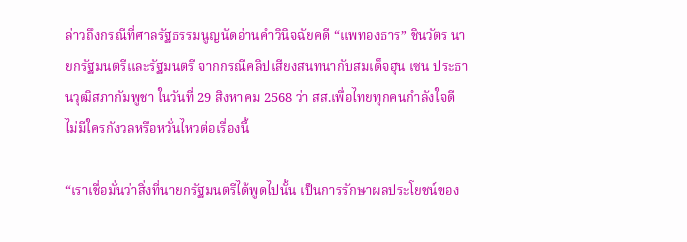ล่าวถึงกรณีที่ศาลรัฐธรรมนูญนัดอ่านคำวินิจฉัยคดี “แพทองธาร” ชินวัตร นายกรัฐมนตรีและรัฐมนตรี จากกรณีคลิปเสียงสนทนากับสมเด็จฮุน เซน ประธานวุฒิสภากัมพูชา ในวันที่ 29 สิงหาคม 2568 ว่า สส.เพื่อไทยทุกคนกำลังใจดี ไม่มีใครกังวลหรือหวั่นไหวต่อเรื่องนี้

“เราเชื่อมั่นว่าสิ่งที่นายกรัฐมนตรีได้พูดไปนั้น เป็นการรักษาผลประโยชน์ของ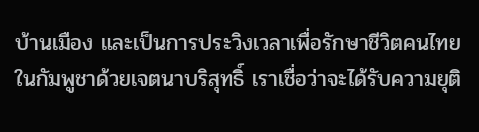บ้านเมือง และเป็นการประวิงเวลาเพื่อรักษาชีวิตคนไทยในกัมพูชาด้วยเจตนาบริสุทธิ์ เราเชื่อว่าจะได้รับความยุติ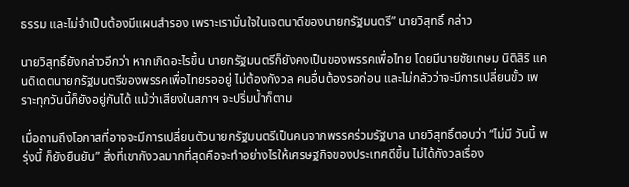ธรรม และไม่จำเป็นต้องมีแผนสำรอง เพราะเรามั่นใจในเจตนาดีของนายกรัฐมนตรี” นายวิสุทธิ์ กล่าว

นายวิสุทธิ์ยังกล่าวอีกว่า หากเกิดอะไรขึ้น นายกรัฐมนตรีก็ยังคงเป็นของพรรคเพื่อไทย โดยมีนายชัยเกษม นิติสิริ แคนดิเดตนายกรัฐมนตรีของพรรคเพื่อไทยรออยู่ ไม่ต้องกังวล คนอื่นต้องรอก่อน และไม่กลัวว่าจะมีการเปลี่ยนขั้ว เพราะทุกวันนี้ก็ยังอยู่กันได้ แม้ว่าเสียงในสภาฯ จะปริ่มน้ำก็ตาม

เมื่อถามถึงโอกาสที่อาจจะมีการเปลี่ยนตัวนายกรัฐมนตรีเป็นคนจากพรรคร่วมรัฐบาล นายวิสุทธิ์ตอบว่า “ไม่มี วันนี้ พรุ่งนี้ ก็ยังยืนยัน” สิ่งที่เขากังวลมากที่สุดคือจะทำอย่างไรให้เศรษฐกิจของประเทศดีขึ้น ไม่ได้กังวลเรื่อง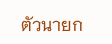ตัวนายก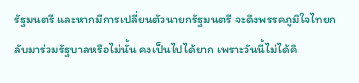รัฐมนตรี และหากมีการเปลี่ยนตัวนายกรัฐมนตรี จะดึงพรรคภูมิใจไทยกลับมาร่วมรัฐบาลหรือไม่นั้น คงเป็นไปได้ยาก เพราะวันนี้ไม่ได้คิ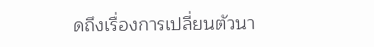ดถึงเรื่องการเปลี่ยนตัวนา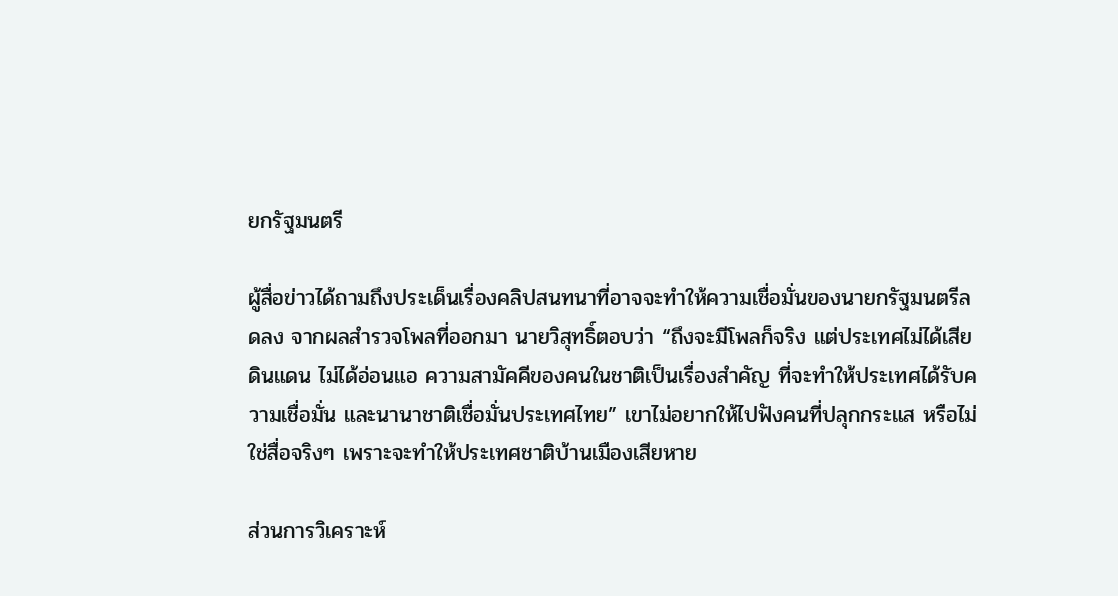ยกรัฐมนตรี

ผู้สื่อข่าวได้ถามถึงประเด็นเรื่องคลิปสนทนาที่อาจจะทำให้ความเชื่อมั่นของนายกรัฐมนตรีลดลง จากผลสำรวจโพลที่ออกมา นายวิสุทธิ์ตอบว่า “ถึงจะมีโพลก็จริง แต่ประเทศไม่ได้เสียดินแดน ไม่ได้อ่อนแอ ความสามัคคีของคนในชาติเป็นเรื่องสำคัญ ที่จะทำให้ประเทศได้รับความเชื่อมั่น และนานาชาติเชื่อมั่นประเทศไทย” เขาไม่อยากให้ไปฟังคนที่ปลุกกระแส หรือไม่ใช่สื่อจริงๆ เพราะจะทำให้ประเทศชาติบ้านเมืองเสียหาย

ส่วนการวิเคราะห์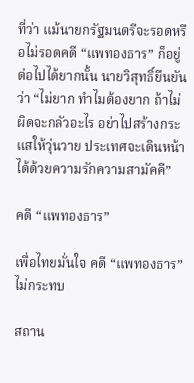ที่ว่า แม้นายกรัฐมนตรีจะรอดหรือไม่รอดคดี “แพทองธาร” ก็อยู่ต่อไปได้ยากนั้น นายวิสุทธิ์ยืนยันว่า “ไม่ยาก ทำไมต้องยาก ถ้าไม่ผิดจะกลัวอะไร อย่าไปสร้างกระแสให้วุ่นวาย ประเทศจะเดินหน้าได้ด้วยความรักความสามัคคี”

คดี “แพทองธาร”

เพื่อไทยมั่นใจ คดี “แพทองธาร” ไม่กระทบ

สถาน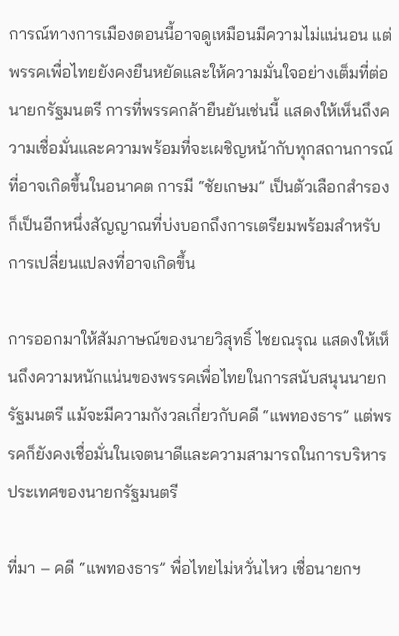การณ์ทางการเมืองตอนนี้อาจดูเหมือนมีความไม่แน่นอน แต่พรรคเพื่อไทยยังคงยืนหยัดและให้ความมั่นใจอย่างเต็มที่ต่อนายกรัฐมนตรี การที่พรรคกล้ายืนยันเช่นนี้ แสดงให้เห็นถึงความเชื่อมั่นและความพร้อมที่จะเผชิญหน้ากับทุกสถานการณ์ที่อาจเกิดขึ้นในอนาคต การมี “ชัยเกษม” เป็นตัวเลือกสำรอง ก็เป็นอีกหนึ่งสัญญาณที่บ่งบอกถึงการเตรียมพร้อมสำหรับการเปลี่ยนแปลงที่อาจเกิดขึ้น

การออกมาให้สัมภาษณ์ของนายวิสุทธิ์ ไชยณรุณ แสดงให้เห็นถึงความหนักแน่นของพรรคเพื่อไทยในการสนับสนุนนายกรัฐมนตรี แม้จะมีความกังวลเกี่ยวกับคดี “แพทองธาร” แต่พรรคก็ยังคงเชื่อมั่นในเจตนาดีและความสามารถในการบริหารประเทศของนายกรัฐมนตรี

ที่มา – คดี “แพทองธาร” พื่อไทยไม่หวั่นไหว เชื่อนายกฯ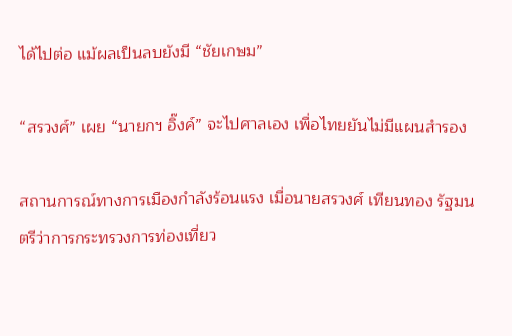ได้ไปต่อ แม้ผลเป็นลบยังมี “ชัยเกษม”

“สรวงศ์” เผย “นายกฯ อิ๊งค์” จะไปศาลเอง เพื่อไทยยันไม่มีแผนสำรอง

สถานการณ์ทางการเมืองกำลังร้อนแรง เมื่อนายสรวงศ์ เทียนทอง รัฐมนตรีว่าการกระทรวงการท่องเที่ยว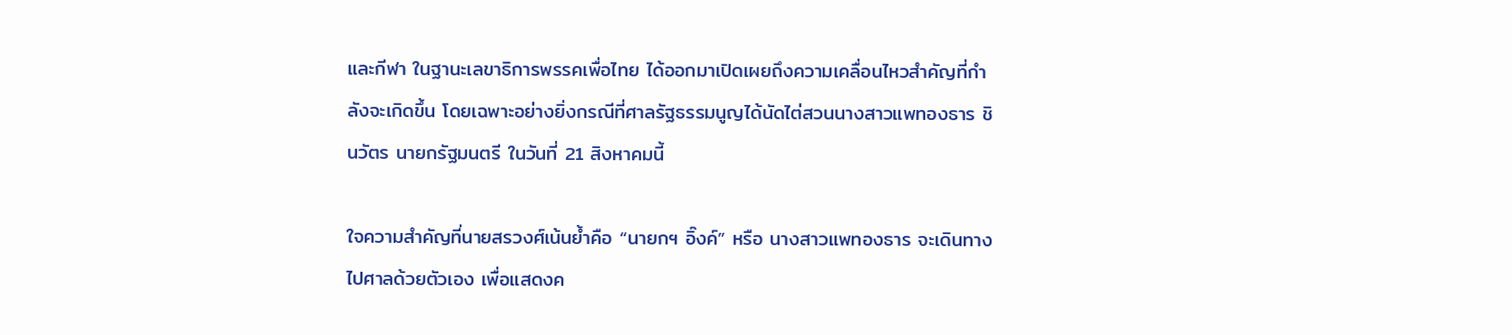และกีฬา ในฐานะเลขาธิการพรรคเพื่อไทย ได้ออกมาเปิดเผยถึงความเคลื่อนไหวสำคัญที่กำลังจะเกิดขึ้น โดยเฉพาะอย่างยิ่งกรณีที่ศาลรัฐธรรมนูญได้นัดไต่สวนนางสาวแพทองธาร ชินวัตร นายกรัฐมนตรี ในวันที่ 21 สิงหาคมนี้

ใจความสำคัญที่นายสรวงศ์เน้นย้ำคือ “นายกฯ อิ๊งค์” หรือ นางสาวแพทองธาร จะเดินทางไปศาลด้วยตัวเอง เพื่อแสดงค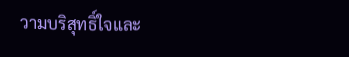วามบริสุทธิ์ใจและ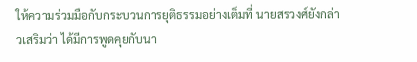ให้ความร่วมมือกับกระบวนการยุติธรรมอย่างเต็มที่ นายสรวงศ์ยังกล่าวเสริมว่า ได้มีการพูดคุยกับนา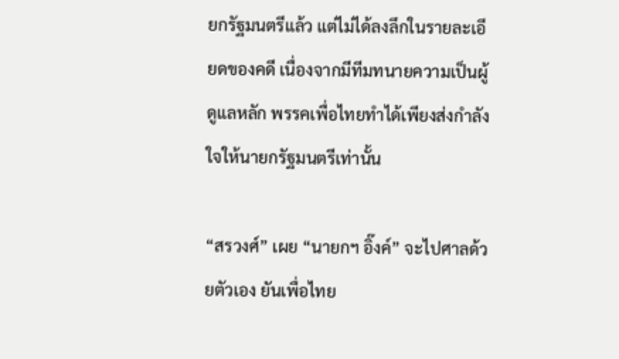ยกรัฐมนตรีแล้ว แต่ไม่ได้ลงลึกในรายละเอียดของคดี เนื่องจากมีทีมทนายความเป็นผู้ดูแลหลัก พรรคเพื่อไทยทำได้เพียงส่งกำลังใจให้นายกรัฐมนตรีเท่านั้น

“สรวงศ์” เผย “นายกฯ อิ๊งค์” จะไปศาลด้วยตัวเอง ยันเพื่อไทย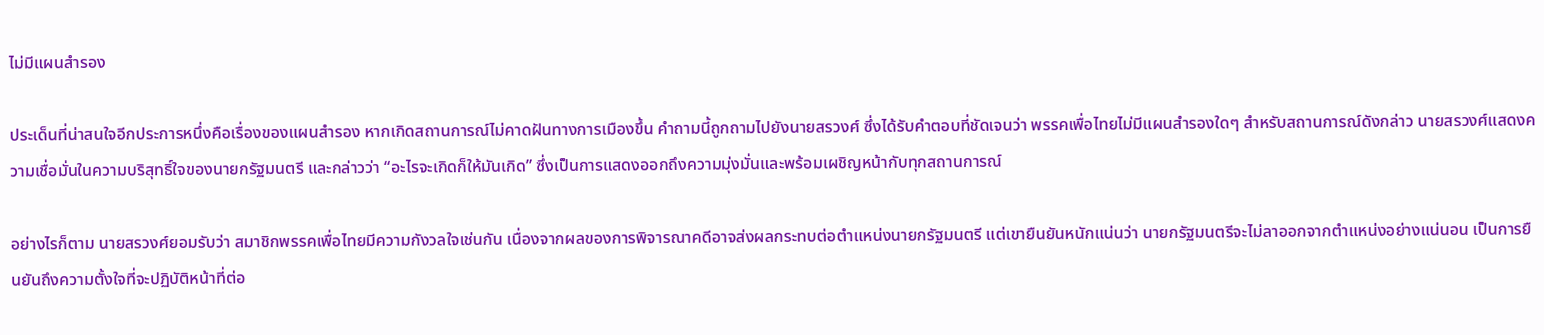ไม่มีแผนสำรอง

ประเด็นที่น่าสนใจอีกประการหนึ่งคือเรื่องของแผนสำรอง หากเกิดสถานการณ์ไม่คาดฝันทางการเมืองขึ้น คำถามนี้ถูกถามไปยังนายสรวงศ์ ซึ่งได้รับคำตอบที่ชัดเจนว่า พรรคเพื่อไทยไม่มีแผนสำรองใดๆ สำหรับสถานการณ์ดังกล่าว นายสรวงศ์แสดงความเชื่อมั่นในความบริสุทธิ์ใจของนายกรัฐมนตรี และกล่าวว่า “อะไรจะเกิดก็ให้มันเกิด” ซึ่งเป็นการแสดงออกถึงความมุ่งมั่นและพร้อมเผชิญหน้ากับทุกสถานการณ์

อย่างไรก็ตาม นายสรวงศ์ยอมรับว่า สมาชิกพรรคเพื่อไทยมีความกังวลใจเช่นกัน เนื่องจากผลของการพิจารณาคดีอาจส่งผลกระทบต่อตำแหน่งนายกรัฐมนตรี แต่เขายืนยันหนักแน่นว่า นายกรัฐมนตรีจะไม่ลาออกจากตำแหน่งอย่างแน่นอน เป็นการยืนยันถึงความตั้งใจที่จะปฏิบัติหน้าที่ต่อ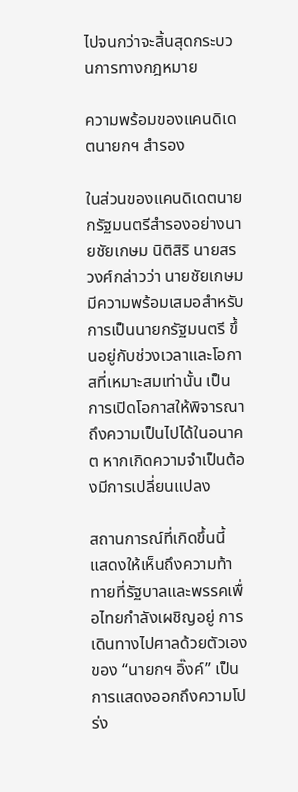ไปจนกว่าจะสิ้นสุดกระบวนการทางกฎหมาย

ความพร้อมของแคนดิเดตนายกฯ สำรอง

ในส่วนของแคนดิเดตนายกรัฐมนตรีสำรองอย่างนายชัยเกษม นิติสิริ นายสรวงศ์กล่าวว่า นายชัยเกษมมีความพร้อมเสมอสำหรับการเป็นนายกรัฐมนตรี ขึ้นอยู่กับช่วงเวลาและโอกาสที่เหมาะสมเท่านั้น เป็นการเปิดโอกาสให้พิจารณาถึงความเป็นไปได้ในอนาคต หากเกิดความจำเป็นต้องมีการเปลี่ยนแปลง

สถานการณ์ที่เกิดขึ้นนี้ แสดงให้เห็นถึงความท้าทายที่รัฐบาลและพรรคเพื่อไทยกำลังเผชิญอยู่ การเดินทางไปศาลด้วยตัวเองของ “นายกฯ อิ๊งค์” เป็นการแสดงออกถึงความโปร่ง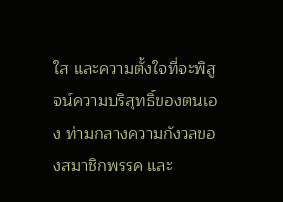ใส และความตั้งใจที่จะพิสูจน์ความบริสุทธิ์ของตนเอง ท่ามกลางความกังวลของสมาชิกพรรค และ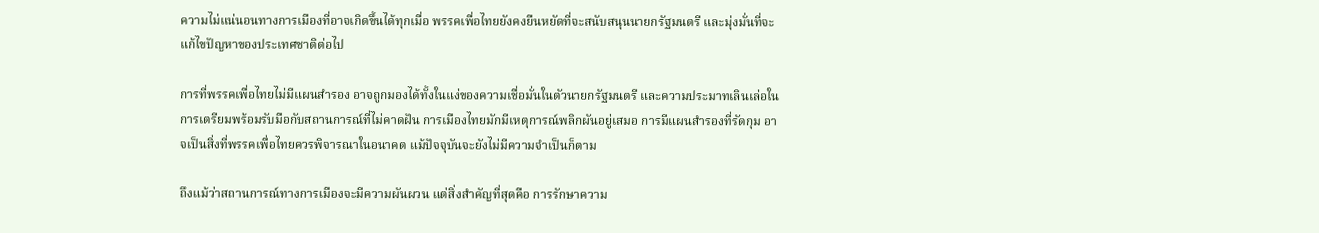ความไม่แน่นอนทางการเมืองที่อาจเกิดขึ้นได้ทุกเมื่อ พรรคเพื่อไทยยังคงยืนหยัดที่จะสนับสนุนนายกรัฐมนตรี และมุ่งมั่นที่จะแก้ไขปัญหาของประเทศชาติต่อไป

การที่พรรคเพื่อไทยไม่มีแผนสำรอง อาจถูกมองได้ทั้งในแง่ของความเชื่อมั่นในตัวนายกรัฐมนตรี และความประมาทเลินเล่อในการเตรียมพร้อมรับมือกับสถานการณ์ที่ไม่คาดฝัน การเมืองไทยมักมีเหตุการณ์พลิกผันอยู่เสมอ การมีแผนสำรองที่รัดกุม อาจเป็นสิ่งที่พรรคเพื่อไทยควรพิจารณาในอนาคต แม้ปัจจุบันจะยังไม่มีความจำเป็นก็ตาม

ถึงแม้ว่าสถานการณ์ทางการเมืองจะมีความผันผวน แต่สิ่งสำคัญที่สุดคือ การรักษาความ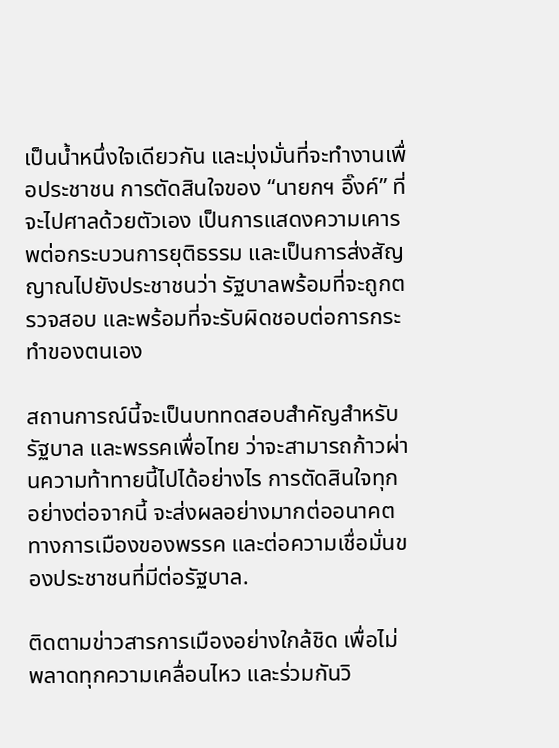เป็นน้ำหนึ่งใจเดียวกัน และมุ่งมั่นที่จะทำงานเพื่อประชาชน การตัดสินใจของ “นายกฯ อิ๊งค์” ที่จะไปศาลด้วยตัวเอง เป็นการแสดงความเคารพต่อกระบวนการยุติธรรม และเป็นการส่งสัญญาณไปยังประชาชนว่า รัฐบาลพร้อมที่จะถูกตรวจสอบ และพร้อมที่จะรับผิดชอบต่อการกระทำของตนเอง

สถานการณ์นี้จะเป็นบททดสอบสำคัญสำหรับรัฐบาล และพรรคเพื่อไทย ว่าจะสามารถก้าวผ่านความท้าทายนี้ไปได้อย่างไร การตัดสินใจทุกอย่างต่อจากนี้ จะส่งผลอย่างมากต่ออนาคตทางการเมืองของพรรค และต่อความเชื่อมั่นของประชาชนที่มีต่อรัฐบาล.

ติดตามข่าวสารการเมืองอย่างใกล้ชิด เพื่อไม่พลาดทุกความเคลื่อนไหว และร่วมกันวิ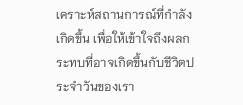เคราะห์สถานการณ์ที่กำลังเกิดขึ้น เพื่อให้เข้าใจถึงผลกระทบที่อาจเกิดขึ้นกับชีวิตประจำวันของเรา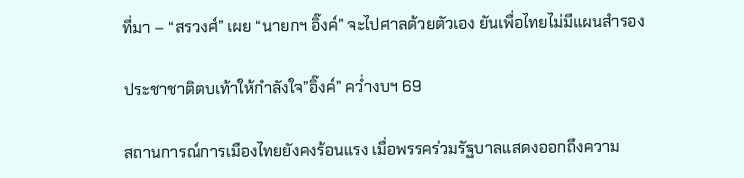ที่มา – “สรวงศ์” เผย “นายกฯ อิ๊งค์” จะไปศาลด้วยตัวเอง ยันเพื่อไทยไม่มีแผนสำรอง

ประชาชาติตบเท้าให้กำลังใจ”อิ๊งค์” คว่ำงบฯ 69

สถานการณ์การเมืองไทยยังคงร้อนแรง เมื่อพรรคร่วมรัฐบาลแสดงออกถึงความ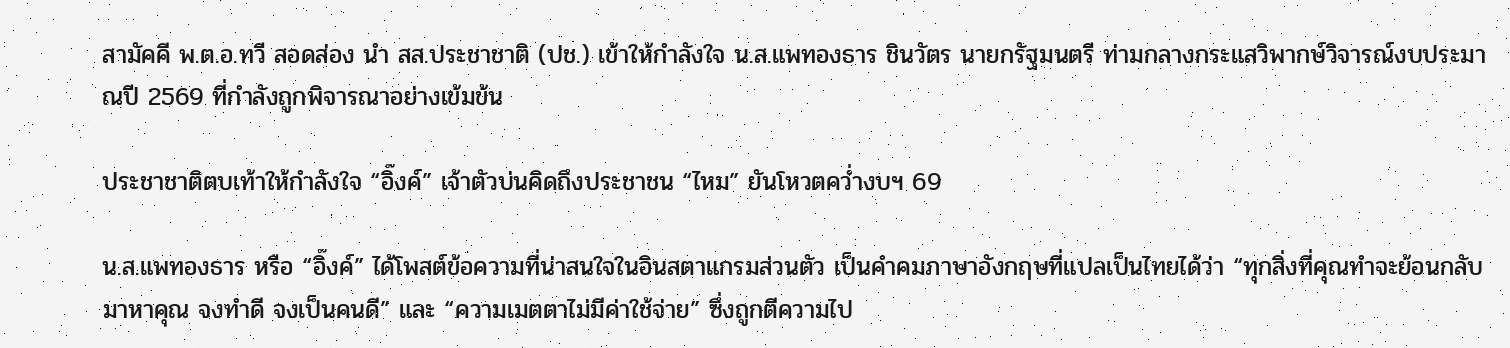สามัคคี พ.ต.อ.ทวี สอดส่อง นำ สส.ประชาชาติ (ปช.) เข้าให้กำลังใจ น.ส.แพทองธาร ชินวัตร นายกรัฐมนตรี ท่ามกลางกระแสวิพากษ์วิจารณ์งบประมาณปี 2569 ที่กำลังถูกพิจารณาอย่างเข้มข้น

ประชาชาติตบเท้าให้กำลังใจ “อิ๊งค์” เจ้าตัวบ่นคิดถึงประชาชน “ไหม” ยันโหวตคว่ำงบฯ 69

น.ส.แพทองธาร หรือ “อิ๊งค์” ได้โพสต์ข้อความที่น่าสนใจในอินสตาแกรมส่วนตัว เป็นคำคมภาษาอังกฤษที่แปลเป็นไทยได้ว่า “ทุกสิ่งที่คุณทำจะย้อนกลับมาหาคุณ จงทำดี จงเป็นคนดี” และ “ความเมตตาไม่มีค่าใช้จ่าย” ซึ่งถูกตีความไป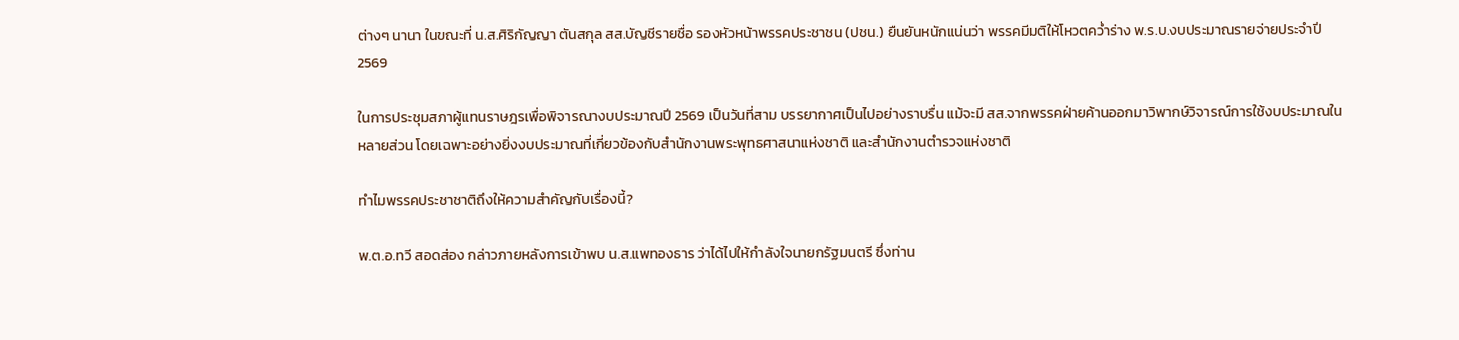ต่างๆ นานา ในขณะที่ น.ส.ศิริกัญญา ตันสกุล สส.บัญชีรายชื่อ รองหัวหน้าพรรคประชาชน (ปชน.) ยืนยันหนักแน่นว่า พรรคมีมติให้โหวตคว่ำร่าง พ.ร.บ.งบประมาณรายจ่ายประจำปี 2569

ในการประชุมสภาผู้แทนราษฎรเพื่อพิจารณางบประมาณปี 2569 เป็นวันที่สาม บรรยากาศเป็นไปอย่างราบรื่น แม้จะมี สส.จากพรรคฝ่ายค้านออกมาวิพากษ์วิจารณ์การใช้งบประมาณในหลายส่วน โดยเฉพาะอย่างยิ่งงบประมาณที่เกี่ยวข้องกับสำนักงานพระพุทธศาสนาแห่งชาติ และสำนักงานตำรวจแห่งชาติ

ทำไมพรรคประชาชาติถึงให้ความสำคัญกับเรื่องนี้?

พ.ต.อ.ทวี สอดส่อง กล่าวภายหลังการเข้าพบ น.ส.แพทองธาร ว่าได้ไปให้กำลังใจนายกรัฐมนตรี ซึ่งท่าน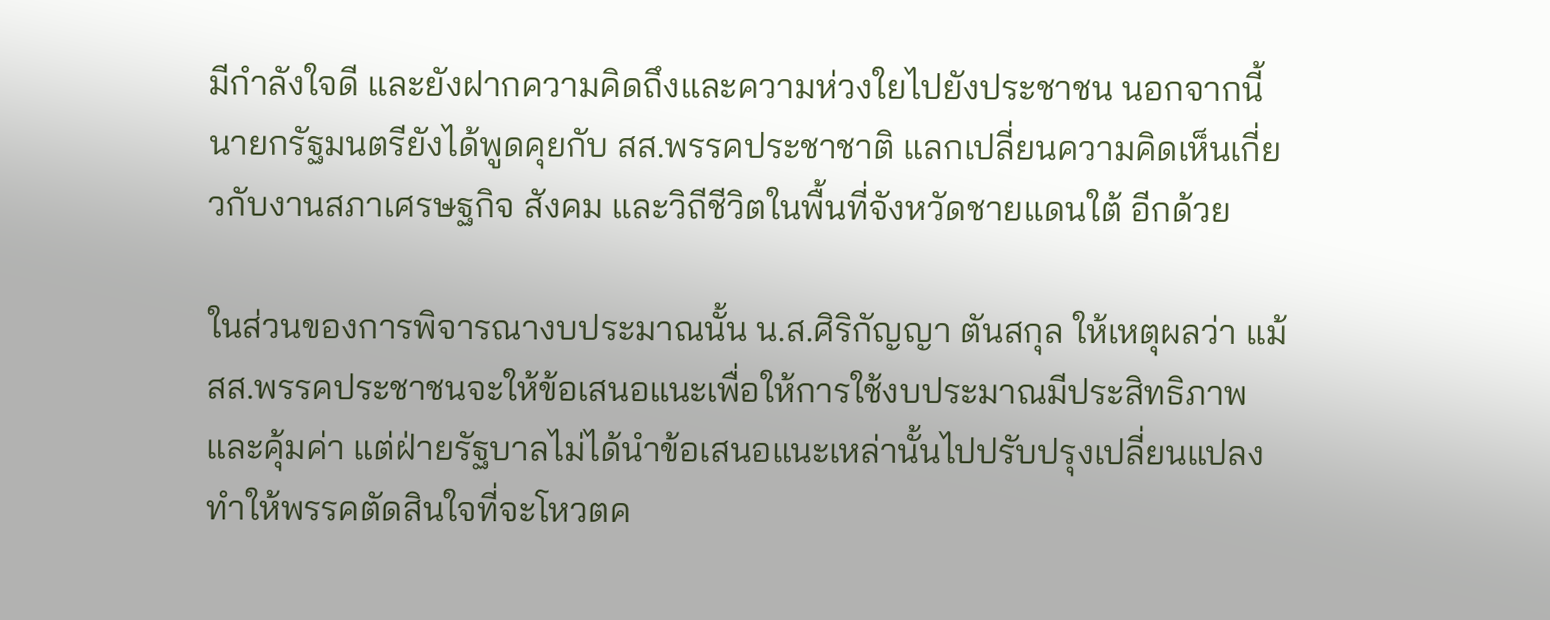มีกำลังใจดี และยังฝากความคิดถึงและความห่วงใยไปยังประชาชน นอกจากนี้ นายกรัฐมนตรียังได้พูดคุยกับ สส.พรรคประชาชาติ แลกเปลี่ยนความคิดเห็นเกี่ยวกับงานสภาเศรษฐกิจ สังคม และวิถีชีวิตในพื้นที่จังหวัดชายแดนใต้ อีกด้วย

ในส่วนของการพิจารณางบประมาณนั้น น.ส.ศิริกัญญา ตันสกุล ให้เหตุผลว่า แม้ สส.พรรคประชาชนจะให้ข้อเสนอแนะเพื่อให้การใช้งบประมาณมีประสิทธิภาพและคุ้มค่า แต่ฝ่ายรัฐบาลไม่ได้นำข้อเสนอแนะเหล่านั้นไปปรับปรุงเปลี่ยนแปลง ทำให้พรรคตัดสินใจที่จะโหวตค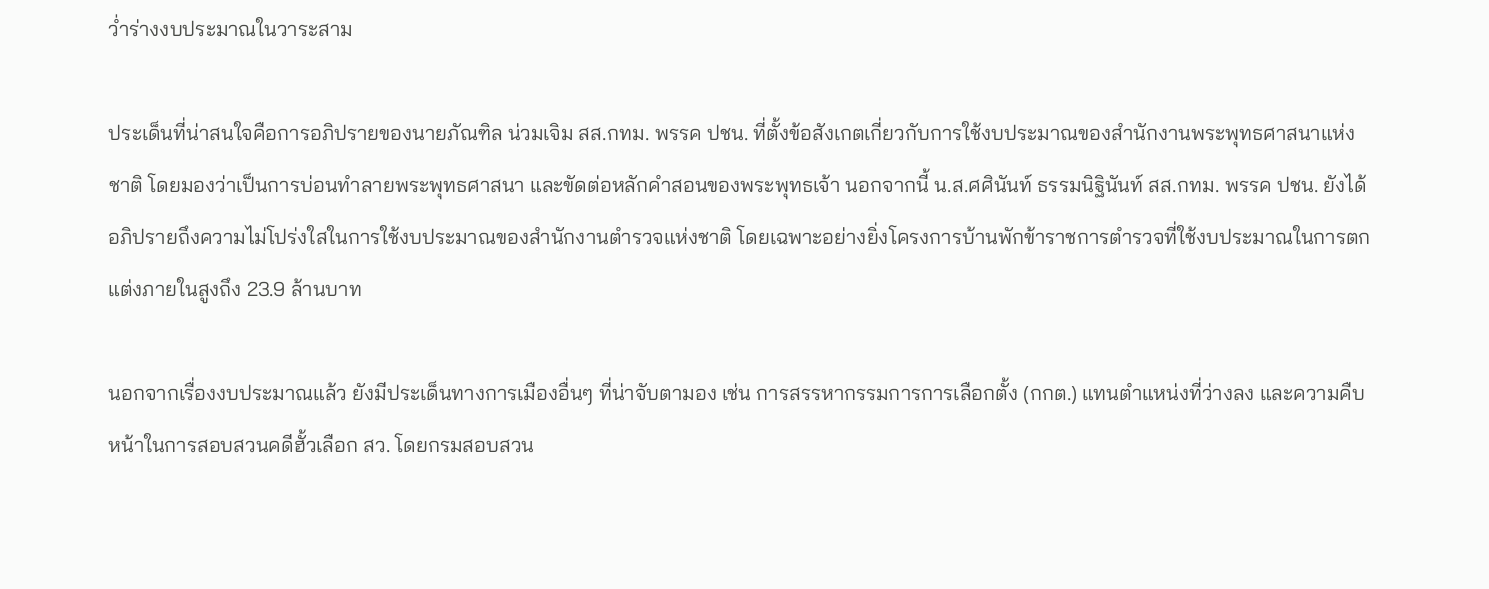ว่ำร่างงบประมาณในวาระสาม

ประเด็นที่น่าสนใจคือการอภิปรายของนายภัณฑิล น่วมเจิม สส.กทม. พรรค ปชน. ที่ตั้งข้อสังเกตเกี่ยวกับการใช้งบประมาณของสำนักงานพระพุทธศาสนาแห่งชาติ โดยมองว่าเป็นการบ่อนทำลายพระพุทธศาสนา และขัดต่อหลักคำสอนของพระพุทธเจ้า นอกจากนี้ น.ส.ศศินันท์ ธรรมนิฐินันท์ สส.กทม. พรรค ปชน. ยังได้อภิปรายถึงความไม่โปร่งใสในการใช้งบประมาณของสำนักงานตำรวจแห่งชาติ โดยเฉพาะอย่างยิ่งโครงการบ้านพักข้าราชการตำรวจที่ใช้งบประมาณในการตกแต่งภายในสูงถึง 23.9 ล้านบาท

นอกจากเรื่องงบประมาณแล้ว ยังมีประเด็นทางการเมืองอื่นๆ ที่น่าจับตามอง เช่น การสรรหากรรมการการเลือกตั้ง (กกต.) แทนตำแหน่งที่ว่างลง และความคืบหน้าในการสอบสวนคดีฮั้วเลือก สว. โดยกรมสอบสวน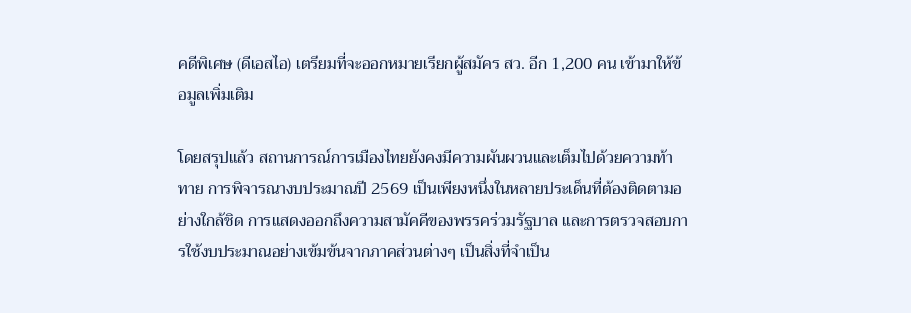คดีพิเศษ (ดีเอสไอ) เตรียมที่จะออกหมายเรียกผู้สมัคร สว. อีก 1,200 คน เข้ามาให้ข้อมูลเพิ่มเติม

โดยสรุปแล้ว สถานการณ์การเมืองไทยยังคงมีความผันผวนและเต็มไปด้วยความท้าทาย การพิจารณางบประมาณปี 2569 เป็นเพียงหนึ่งในหลายประเด็นที่ต้องติดตามอย่างใกล้ชิด การแสดงออกถึงความสามัคคีของพรรคร่วมรัฐบาล และการตรวจสอบการใช้งบประมาณอย่างเข้มข้นจากภาคส่วนต่างๆ เป็นสิ่งที่จำเป็น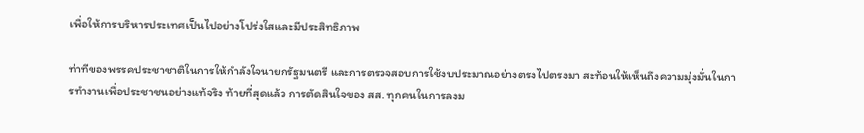เพื่อให้การบริหารประเทศเป็นไปอย่างโปร่งใสและมีประสิทธิภาพ

ท่าทีของพรรคประชาชาติในการให้กำลังใจนายกรัฐมนตรี และการตรวจสอบการใช้งบประมาณอย่างตรงไปตรงมา สะท้อนให้เห็นถึงความมุ่งมั่นในการทำงานเพื่อประชาชนอย่างแท้จริง ท้ายที่สุดแล้ว การตัดสินใจของ สส. ทุกคนในการลงม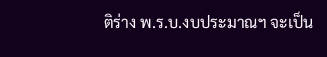ติร่าง พ.ร.บ.งบประมาณฯ จะเป็น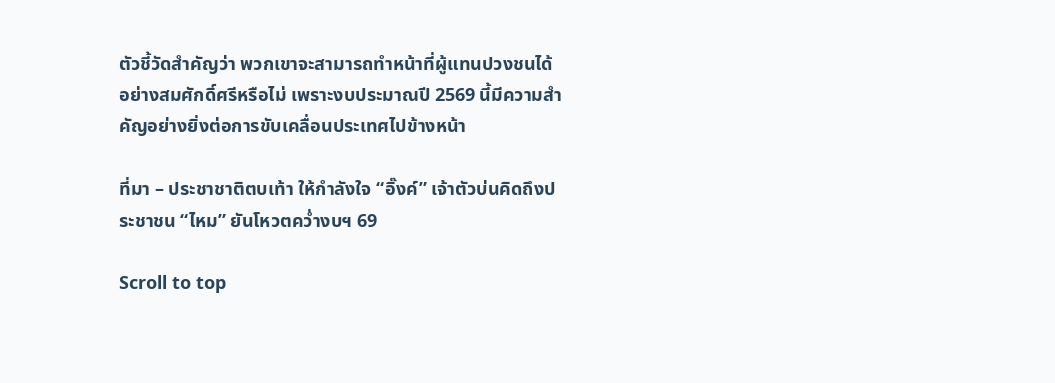ตัวชี้วัดสำคัญว่า พวกเขาจะสามารถทำหน้าที่ผู้แทนปวงชนได้อย่างสมศักดิ์ศรีหรือไม่ เพราะงบประมาณปี 2569 นี้มีความสำคัญอย่างยิ่งต่อการขับเคลื่อนประเทศไปข้างหน้า

ที่มา – ประชาชาติตบเท้า ให้กําลังใจ “อิ๊งค์” เจ้าตัวบ่นคิดถึงประชาชน “ไหม” ยันโหวตควํ่างบฯ 69

Scroll to top